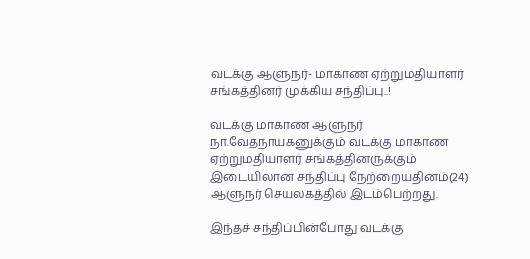வடக்கு ஆளுநர்- மாகாண ஏற்றுமதியாளர் சங்கத்தினர் முக்கிய சந்திப்பு..!

வடக்கு மாகாண ஆளுநர் நா.வேதநாயகனுக்கும் வடக்கு மாகாண ஏற்றுமதியாளர் சங்கத்தினருக்கும் இடையிலான சந்திப்பு நேற்றையதினம்(24)  ஆளுநர் செயலகத்தில் இடம்பெற்றது.

இந்தச் சந்திப்பின்போது வடக்கு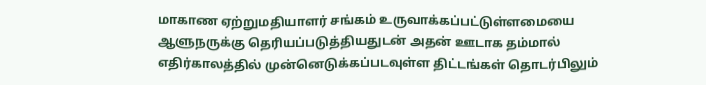மாகாண ஏற்றுமதியாளர் சங்கம் உருவாக்கப்பட்டுள்ளமையை ஆளுநருக்கு தெரியப்படுத்தியதுடன் அதன் ஊடாக தம்மால் எதிர்காலத்தில் முன்னெடுக்கப்படவுள்ள திட்டங்கள் தொடர்பிலும்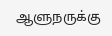ஆளுநருக்கு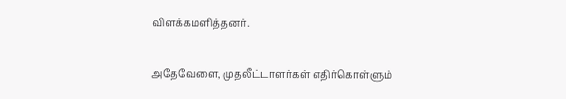விளக்கமளித்தனர்.

அதேவேளை, முதலீட்டாளர்கள் எதிர்கொள்ளும்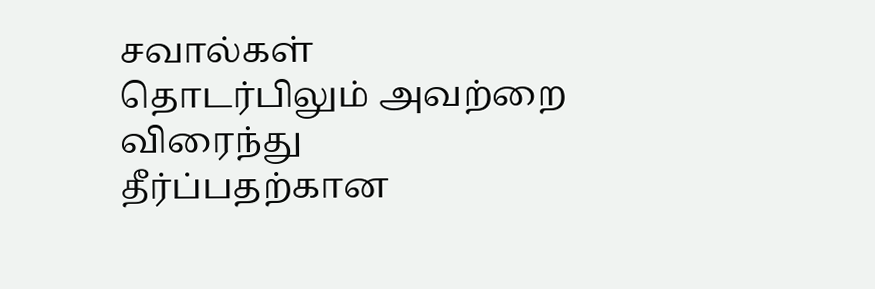சவால்கள் தொடர்பிலும் அவற்றை விரைந்து தீர்ப்பதற்கான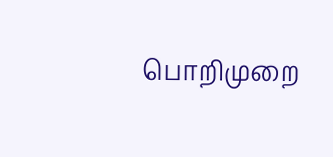பொறிமுறை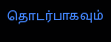தொடர்பாகவும்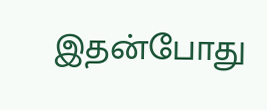இதன்போது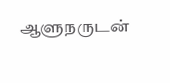ஆளுநருடன்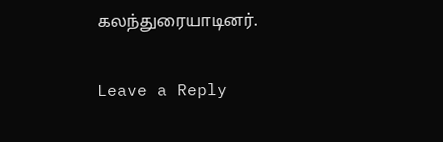கலந்துரையாடினர்.

Leave a Reply